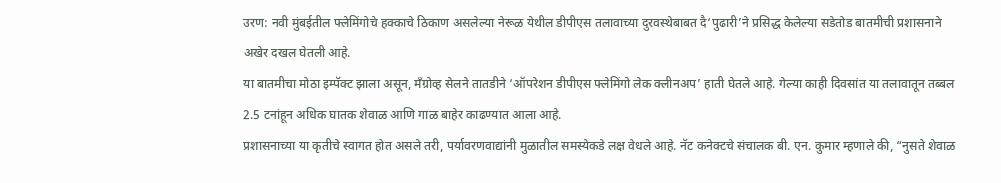उरण: नवी मुंबईतील फ्लेमिंगोचे हक्काचे ठिकाण असलेल्या नेरूळ येथील डीपीएस तलावाच्या दुरवस्थेबाबत दै‘पुढारी’ने प्रसिद्ध केलेल्या सडेतोड बातमीची प्रशासनाने अखेर दखल घेतली आहे.
या बातमीचा मोठा इम्पॅक्ट झाला असून, मँग्रोव्ह सेलने तातडीने ‘ऑपरेशन डीपीएस फ्लेमिंगो लेक क्लीनअप’ हाती घेतले आहे. गेल्या काही दिवसांत या तलावातून तब्बल 2.5 टनांहून अधिक घातक शेवाळ आणि गाळ बाहेर काढण्यात आला आहे.
प्रशासनाच्या या कृतीचे स्वागत होत असले तरी, पर्यावरणवाद्यांनी मुळातील समस्येकडे लक्ष वेधले आहे. नॅट कनेक्टचे संचालक बी. एन. कुमार म्हणाले की, “नुसते शेवाळ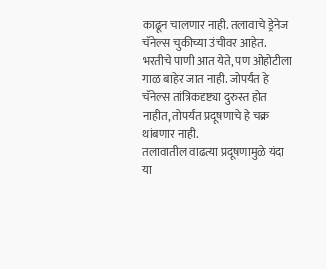काढून चालणार नाही. तलावाचे ड्रेनेज चॅनेल्स चुकीच्या उंचीवर आहेत. भरतीचे पाणी आत येते, पण ओहोटीला गाळ बाहेर जात नाही. जोपर्यंत हे चॅनेल्स तांत्रिकदृष्ट्या दुरुस्त होत नाहीत, तोपर्यंत प्रदूषणाचे हे चक्र थांबणार नाही.
तलावातील वाढत्या प्रदूषणामुळे यंदा या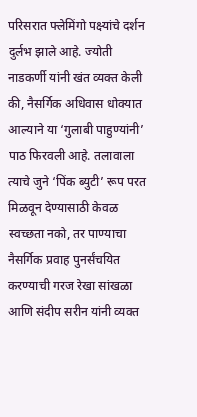परिसरात फ्लेमिंगो पक्ष्यांचे दर्शन दुर्लभ झाले आहे. ज्योती नाडकर्णी यांनी खंत व्यक्त केली की, नैसर्गिक अधिवास धोक्यात आल्याने या ‘गुलाबी पाहुण्यांनी’ पाठ फिरवली आहे. तलावाला त्याचे जुने ‘पिंक ब्युटी’ रूप परत मिळवून देण्यासाठी केवळ स्वच्छता नको, तर पाण्याचा नैसर्गिक प्रवाह पुनर्संचयित करण्याची गरज रेखा सांखळा आणि संदीप सरीन यांनी व्यक्त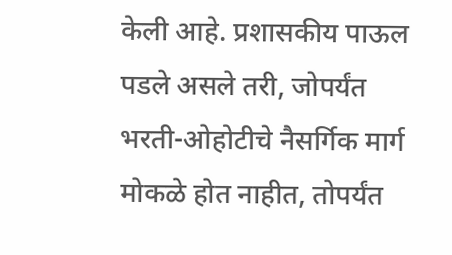केली आहे. प्रशासकीय पाऊल पडले असले तरी, जोपर्यंत भरती-ओहोटीचे नैसर्गिक मार्ग मोकळे होत नाहीत, तोपर्यंत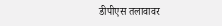डीपीएस तलावावर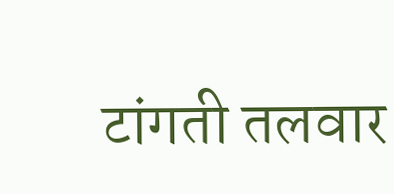टांगती तलवार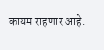कायम राहणार आहे.